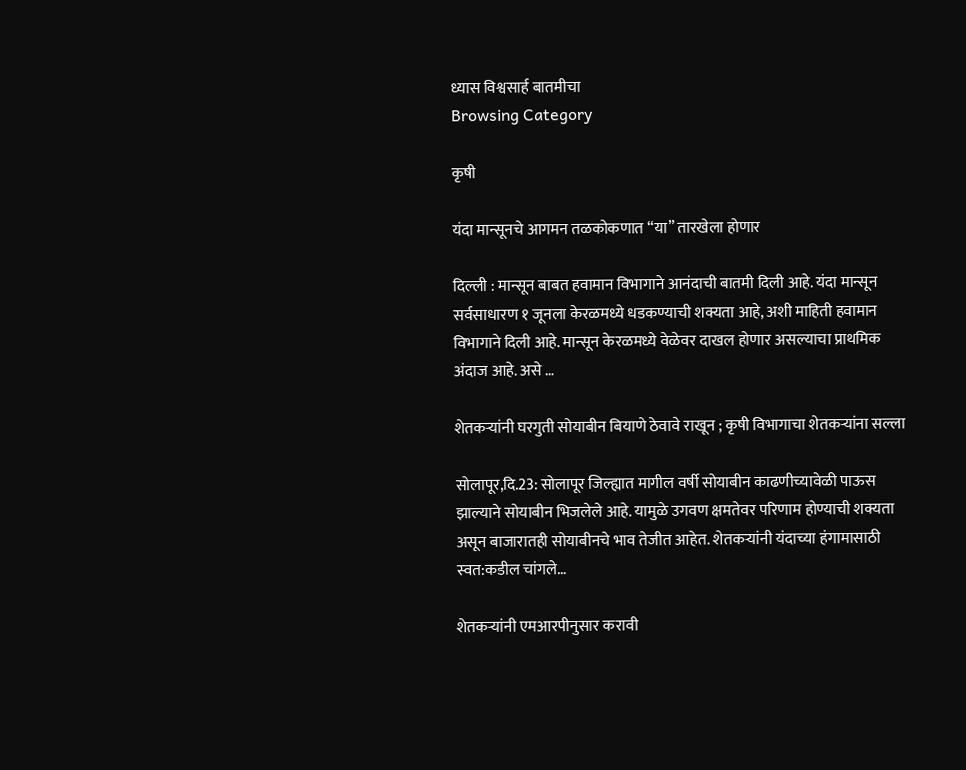ध्यास विश्वसार्ह बातमीचा
Browsing Category

कृषी

यंदा मान्सूनचे आगमन तळकोकणात “या” तारखेला होणार

दिल्ली : मान्सून बाबत हवामान विभागाने आनंदाची बातमी दिली आहे. यंदा मान्सून सर्वसाधारण १ जूनला केरळमध्ये धडकण्याची शक्यता आहे, अशी माहिती हवामान विभागाने दिली आहे. मान्सून केरळमध्ये वेळेवर दाखल होणार असल्याचा प्राथमिक अंदाज आहे. असे …

शेतकऱ्यांनी घरगुती सोयाबीन बियाणे ठेवावे राखून ; कृषी विभागाचा शेतकऱ्यांना सल्ला

सोलापूर,दि.23: सोलापूर जिल्ह्यात मागील वर्षी सोयाबीन काढणीच्यावेळी पाऊस झाल्याने सोयाबीन भिजलेले आहे. यामुळे उगवण क्षमतेवर परिणाम होण्याची शक्यता असून बाजारातही सोयाबीनचे भाव तेजीत आहेत. शेतकऱ्यांनी यंदाच्या हंगामासाठी स्वत:कडील चांगले…

शेतकऱ्यांनी एमआरपीनुसार करावी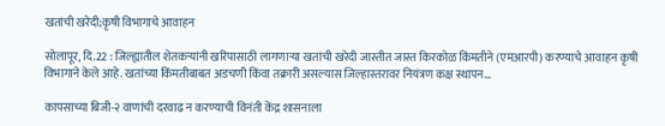खतांची खरेदी;कृषी विभागाचे आवाहन

सोलापूर, दि.22 : जिल्ह्यातील शेतकऱ्यांनी खरिपासाठी लागणाऱ्या खतांची खरेदी जास्तीत जास्त किरकोळ किंमतीने (एमआरपी) करण्याचे आवाहन कृषी विभागाने केले आहे. खतांच्या किंमतीबाबत अडचणी किंवा तक्रारी असल्यास जिल्हास्तरावर नियंत्रण कक्ष स्थापन…

कापसाच्या बिजी-२ वाणांची दरवाढ न करण्याची विनंती केंद्र शासनाला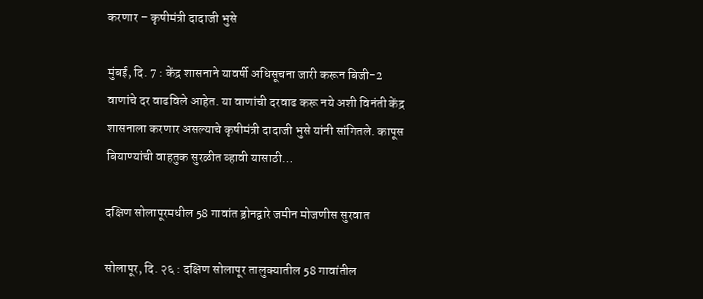करणार – कृषीमंत्री दादाजी भुसे

मुंबई, दि. 7 : केंद्र शासनाने यावर्षी अधिसूचना जारी करून बिजी-2 वाणांचे दर वाढविले आहेत. या वाणांची दरवाढ करू नये अशी विनंती केंद्र शासनाला करणार असल्याचे कृषीमंत्री दादाजी भुसे यांनी सांगितले. कापूस बियाण्यांची वाहतुक सुरळीत व्हावी यासाठी…

दक्षिण सोलापूरमधील 58 गावांत ड्रोनद्वारे जमीन मोजणीस सुरवात

सोलापूर, दि. २६ : दक्षिण सोलापूर तालुक्यातील 58 गावांतील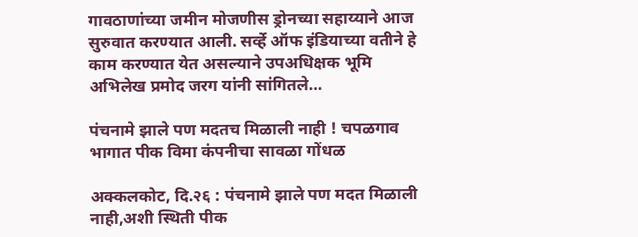गावठाणांच्या जमीन मोजणीस ड्रोनच्या सहाय्याने आज सुरुवात करण्यात आली. सर्व्हे ऑफ इंडियाच्या वतीने हे काम करण्यात येत असल्याने उपअधिक्षक भूमि अभिलेख प्रमोद जरग यांनी सांगितले…

पंचनामे झाले पण मदतच मिळाली नाही ! चपळगाव भागात पीक विमा कंपनीचा सावळा गोंधळ

अक्कलकोट, दि.२६ : पंचनामे झाले पण मदत मिळाली नाही,अशी स्थिती पीक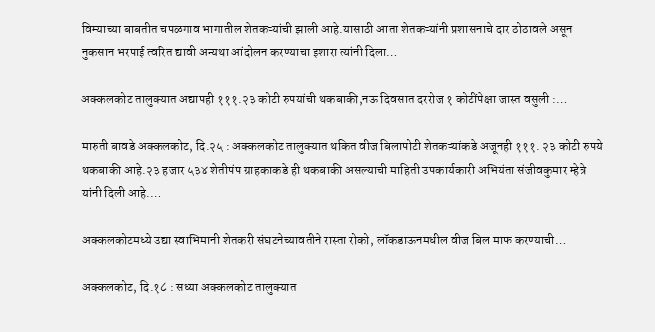विम्याच्या बाबतीत चपळगाव भागातील शेतकऱ्यांची झाली आहे.यासाठी आता शेतकऱ्यांनी प्रशासनाचे दार ठोठावले असून नुकसान भरपाई त्वरित द्यावी अन्यथा आंदोलन करण्याचा इशारा त्यांनी दिला…

अक्कलकोट तालुक्यात अद्यापही १११.२३ कोटी रुपयांची थकबाकी,नऊ दिवसात दररोज १ कोटींपेक्षा जास्त वसुली :…

मारुती बावडे अक्कलकोट, दि.२५ : अक्कलकोट तालुक्यात थकित वीज बिलापोटी शेतकऱ्यांकडे अजूनही १११. २३ कोटी रुपये थकबाकी आहे.२३ हजार ५३४ शेतीपंप ग्राहकाकडे ही थकबाकी असल्याची माहिती उपकार्यकारी अभियंता संजीवकुमार म्हेत्रे यांनी दिली आहे.…

अक्कलकोटमध्ये उद्या स्वाभिमानी शेतकरी संघटनेच्यावतीने रास्ता रोको, लॉकडाऊनमधील वीज बिल माफ करण्याची…

अक्कलकोट, दि.१८ : सध्या अक्कलकोट तालुक्यात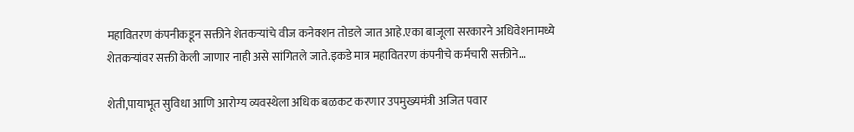महावितरण कंपनीकडून सक्तीने शेतकऱ्यांचे वीज कनेक्शन तोडले जात आहे.एका बाजूला सरकारने अधिवेशनामध्ये शेतकऱ्यांवर सक्ती केली जाणार नाही असे सांगितले जाते.इकडे मात्र महावितरण कंपनीचे कर्मचारी सक्तीने…

शेती,पायाभूत सुविधा आणि आरोग्य व्यवस्थेला अधिक बळकट करणार उपमुख्यमंत्री अजित पवार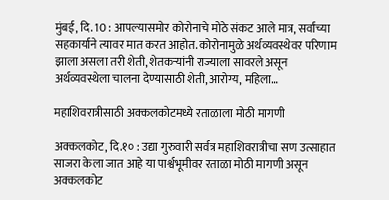मुंबई, दि. 10 : आपल्यासमोर कोरोनाचे मोठे संकट आले मात्र, सर्वांच्या सहकार्याने त्यावर मात करत आहोत. कोरोनामुळे अर्थव्यवस्थेवर परिणाम झाला असला तरी शेती, शेतकऱ्यांनी राज्याला सावरले असून अर्थव्यवस्थेला चालना देण्यासाठी शेती, आरोग्य, महिला…

महाशिवरात्रीसाठी अक्कलकोटमध्ये रताळाला मोठी मागणी

अक्कलकोट, दि.१० : उद्या गुरुवारी सर्वत्र महाशिवरात्रीचा सण उत्साहात साजरा केला जात आहे या पार्श्वभूमीवर रताळा मोठी मागणी असून अक्कलकोट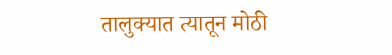तालुक्यात त्यातून मोठी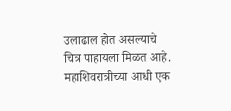उलाढाल होत असल्याचे चित्र पाहायला मिळत आहे. महाशिवरात्रीच्या आधी एक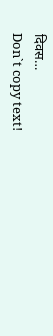दिवस…
Don`t copy text!